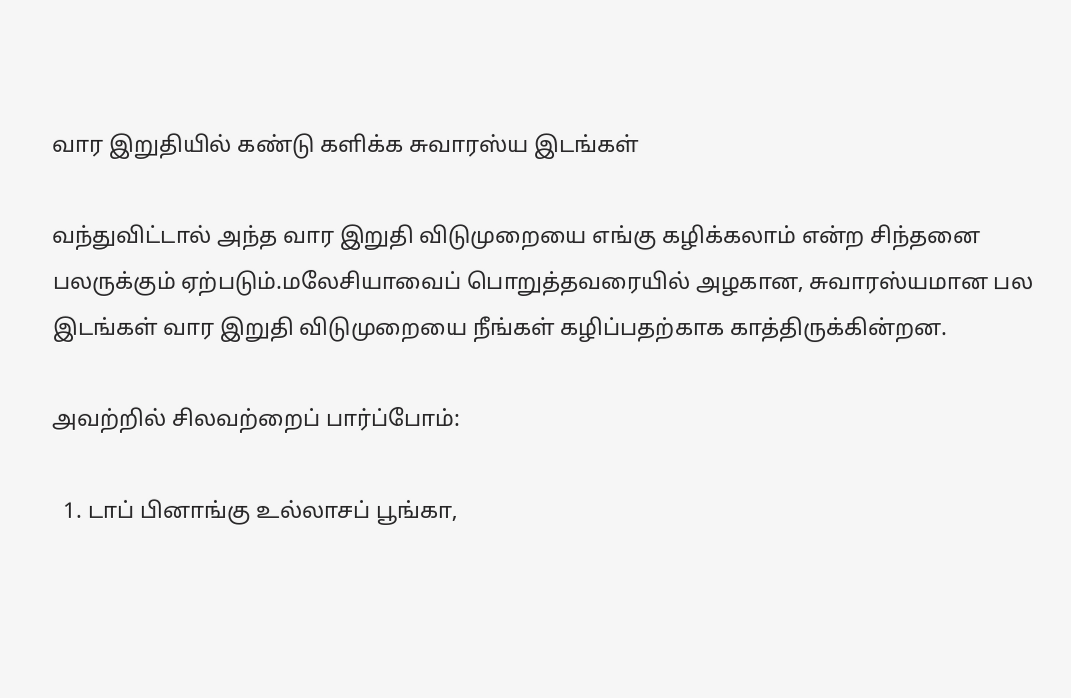வார இறுதியில் கண்டு களிக்க சுவாரஸ்ய இடங்கள்

வந்துவிட்டால் அந்த வார இறுதி விடுமுறையை எங்கு கழிக்கலாம் என்ற சிந்தனை பலருக்கும் ஏற்படும்.மலேசியாவைப் பொறுத்தவரையில் அழகான, சுவாரஸ்யமான பல இடங்கள் வார இறுதி விடுமுறையை நீங்கள் கழிப்பதற்காக காத்திருக்கின்றன.

அவற்றில் சிலவற்றைப் பார்ப்போம்:

  1. டாப் பினாங்கு உல்லாசப் பூங்கா,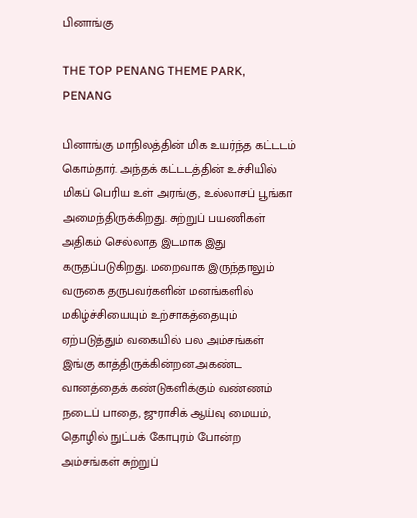பினாங்கு

THE TOP PENANG THEME PARK, PENANG

பினாங்கு மாநிலத்தின் மிக உயர்ந்த கட்டடம் கொம்தார். அந்தக் கட்டடத்தின் உச்சியில் மிகப் பெரிய உள் அரங்கு, உல்லாசப் பூங்கா அமைந்திருக்கிறது. சுற்றுப் பயணிகள் அதிகம் செல்லாத இடமாக இது கருதப்படுகிறது. மறைவாக இருந்தாலும் வருகை தருபவர்களின் மனங்களில் மகிழ்ச்சியையும் உற்சாகத்தையும் ஏற்படுத்தும் வகையில் பல அம்சங்கள் இங்கு காத்திருக்கின்றன.அகண்ட வானத்தைக் கண்டுகளிக்கும் வண்ணம் நடைப் பாதை, ஜுராசிக் ஆய்வு மையம்,  தொழில் நுட்பக் கோபுரம் போன்ற அம்சங்கள் சுற்றுப்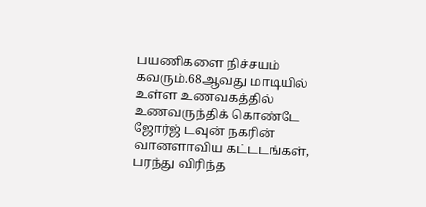பயணிகளை நிச்சயம் கவரும்.68ஆவது மாடியில் உள்ள உணவகத்தில் உணவருந்திக் கொண்டே ஜோர்ஜ் டவுன் நகரின்  வானளாவிய கட்டடங்கள், பரந்து விரிந்த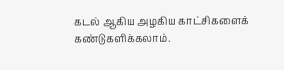கடல் ஆகிய அழகிய காட்சிகளைக் கண்டுகளிக்கலாம்.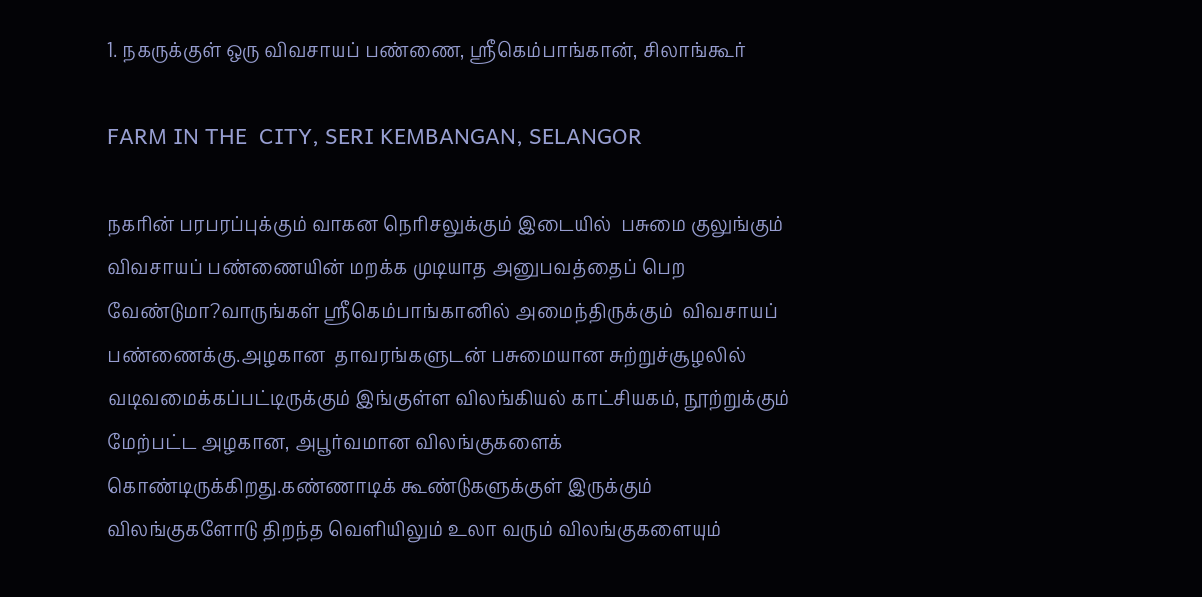1. நகருக்குள் ஒரு விவசாயப் பண்ணை, ஸ்ரீகெம்பாங்கான், சிலாங்கூர்

FARM IN THE  CITY, SERI KEMBANGAN, SELANGOR

நகரின் பரபரப்புக்கும் வாகன நெரிசலுக்கும் இடையில்  பசுமை குலுங்கும் விவசாயப் பண்ணையின் மறக்க முடியாத அனுபவத்தைப் பெற வேண்டுமா?வாருங்கள் ஸ்ரீகெம்பாங்கானில் அமைந்திருக்கும்  விவசாயப் பண்ணைக்கு.அழகான  தாவரங்களுடன் பசுமையான சுற்றுச்சூழலில் வடிவமைக்கப்பட்டிருக்கும் இங்குள்ள விலங்கியல் காட்சியகம், நூற்றுக்கும் மேற்பட்ட அழகான, அபூர்வமான விலங்குகளைக் கொண்டிருக்கிறது.கண்ணாடிக் கூண்டுகளுக்குள் இருக்கும் விலங்குகளோடு திறந்த வெளியிலும் உலா வரும் விலங்குகளையும்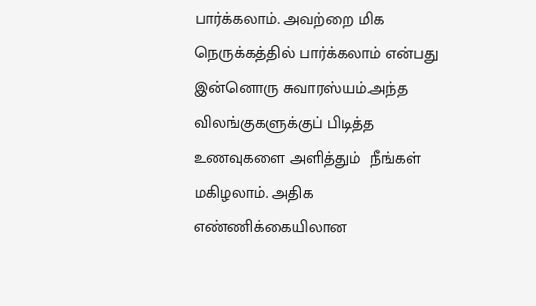பார்க்கலாம். அவற்றை மிக நெருக்கத்தில் பார்க்கலாம் என்பது இன்னொரு சுவாரஸ்யம்.அந்த விலங்குகளுக்குப் பிடித்த  உணவுகளை அளித்தும்  நீங்கள் மகிழலாம். அதிக எண்ணிக்கையிலான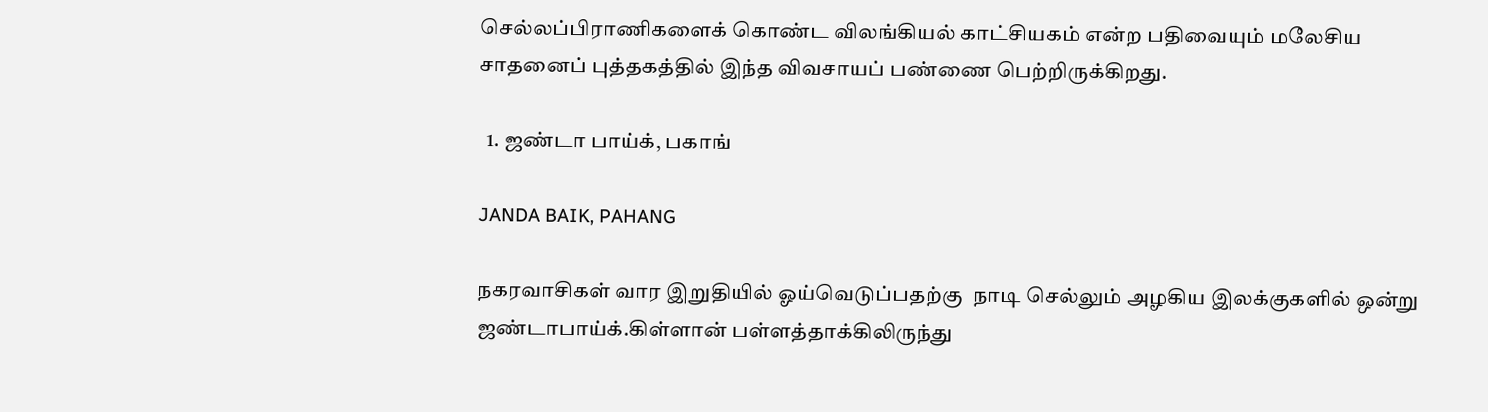செல்லப்பிராணிகளைக் கொண்ட விலங்கியல் காட்சியகம் என்ற பதிவையும் மலேசிய சாதனைப் புத்தகத்தில் இந்த விவசாயப் பண்ணை பெற்றிருக்கிறது.

  1. ஜண்டா பாய்க், பகாங்

JANDA BAIK, PAHANG

நகரவாசிகள் வார இறுதியில் ஓய்வெடுப்பதற்கு  நாடி செல்லும் அழகிய இலக்குகளில் ஒன்று ஜண்டாபாய்க்.கிள்ளான் பள்ளத்தாக்கிலிருந்து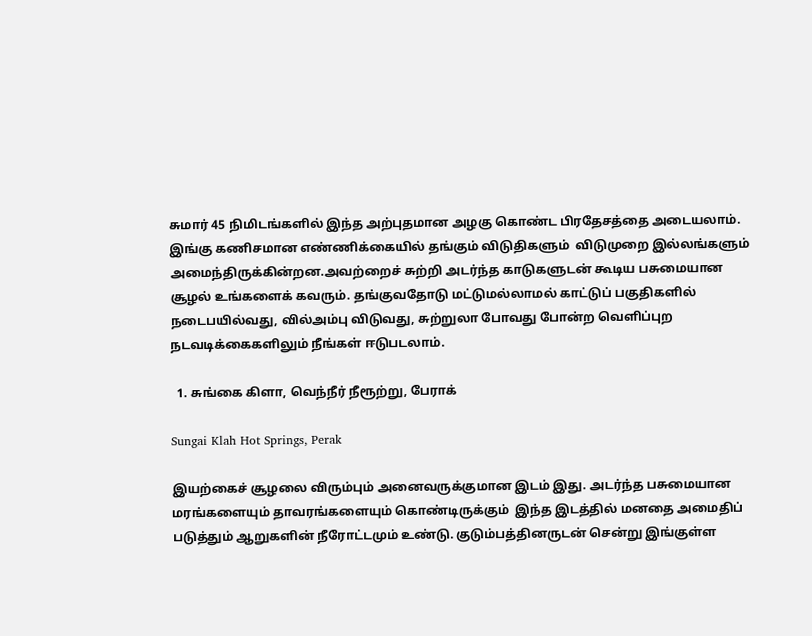சுமார் 45 நிமிடங்களில் இந்த அற்புதமான அழகு கொண்ட பிரதேசத்தை அடையலாம். இங்கு கணிசமான எண்ணிக்கையில் தங்கும் விடுதிகளும்  விடுமுறை இல்லங்களும்  அமைந்திருக்கின்றன.அவற்றைச் சுற்றி அடர்ந்த காடுகளுடன் கூடிய பசுமையான சூழல் உங்களைக் கவரும். தங்குவதோடு மட்டுமல்லாமல் காட்டுப் பகுதிகளில் நடைபயில்வது, வில்அம்பு விடுவது, சுற்றுலா போவது போன்ற வெளிப்புற நடவடிக்கைகளிலும் நீங்கள் ஈடுபடலாம்.

  1. சுங்கை கிளா, வெந்நீர் நீரூற்று, பேராக்

Sungai Klah Hot Springs, Perak

இயற்கைச் சூழலை விரும்பும் அனைவருக்குமான இடம் இது. அடர்ந்த பசுமையான  மரங்களையும் தாவரங்களையும் கொண்டிருக்கும்  இந்த இடத்தில் மனதை அமைதிப் படுத்தும் ஆறுகளின் நீரோட்டமும் உண்டு. குடும்பத்தினருடன் சென்று இங்குள்ள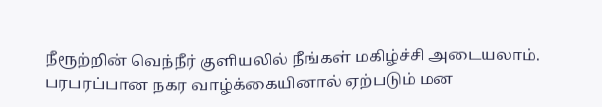நீரூற்றின் வெந்நீர் குளியலில் நீங்கள் மகிழ்ச்சி அடையலாம். பரபரப்பான நகர வாழ்க்கையினால் ஏற்படும் மன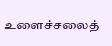உளைச்சலைத்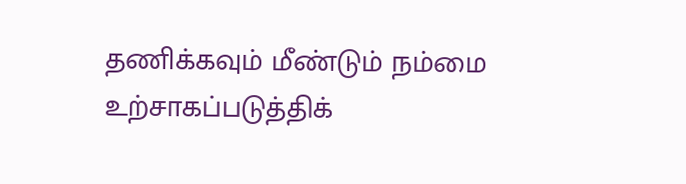தணிக்கவும் மீண்டும் நம்மை உற்சாகப்படுத்திக்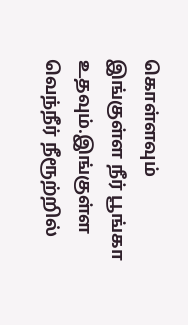கொள்ளவும் இங்குள்ள நீர் பூங்கா உதவும்.இங்குள்ள வெந்நீர் நீரூற்றில்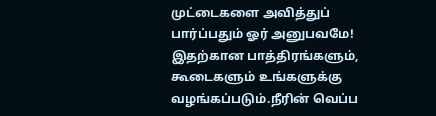முட்டைகளை அவித்துப் பார்ப்பதும் ஓர் அனுபவமே! இதற்கான பாத்திரங்களும், கூடைகளும் உங்களுக்கு வழங்கப்படும்.நீரின் வெப்ப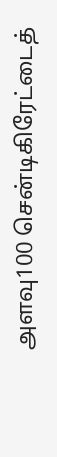அளவு100 சென்டிகிரேட்டைத்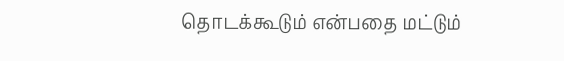தொடக்கூடும் என்பதை மட்டும்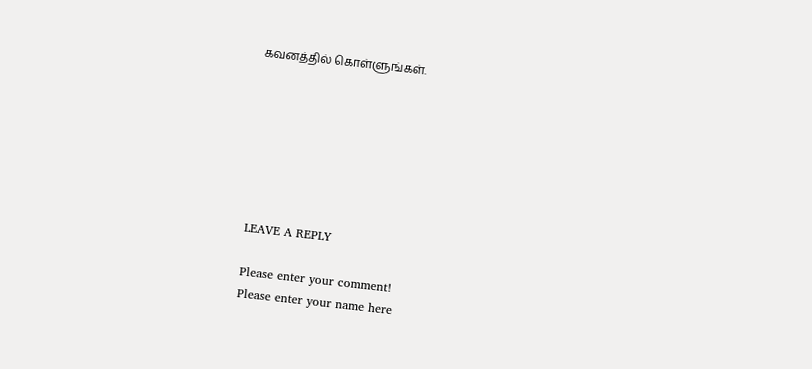கவனத்தில் கொள்ளுங்கள்.







LEAVE A REPLY

Please enter your comment!
Please enter your name here